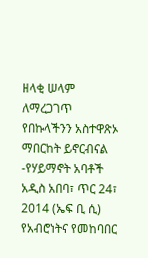ዘላቂ ሠላም ለማረጋገጥ የበኩላችንን አስተዋጽኦ ማበርከት ይኖርብናል -የሃይማኖት አባቶች
አዲስ አበባ፣ ጥር 24፣ 2014 (ኤፍ ቢ ሲ) የአብሮነትና የመከባበር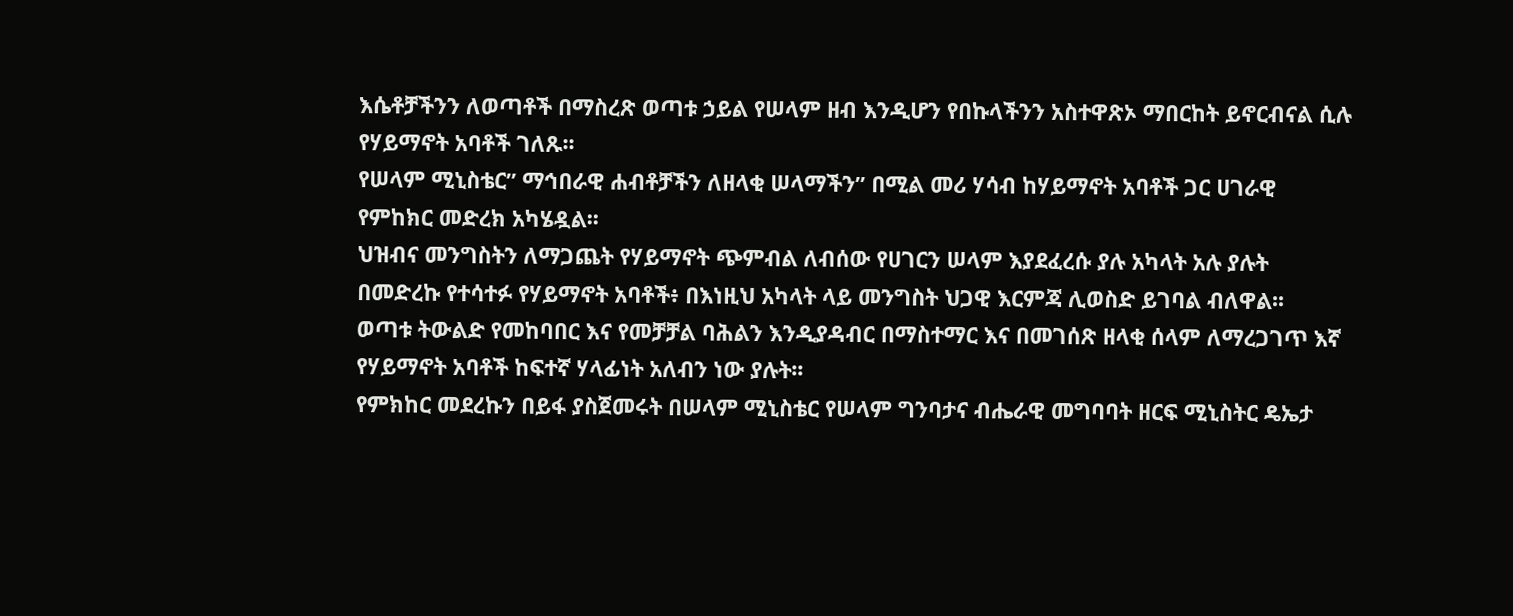እሴቶቻችንን ለወጣቶች በማስረጽ ወጣቱ ኃይል የሠላም ዘብ እንዲሆን የበኩላችንን አስተዋጽኦ ማበርከት ይኖርብናል ሲሉ የሃይማኖት አባቶች ገለጹ፡፡
የሠላም ሚኒስቴር” ማኅበራዊ ሐብቶቻችን ለዘላቂ ሠላማችን” በሚል መሪ ሃሳብ ከሃይማኖት አባቶች ጋር ሀገራዊ የምከክር መድረክ አካሄዷል፡፡
ህዝብና መንግስትን ለማጋጨት የሃይማኖት ጭምብል ለብሰው የሀገርን ሠላም እያደፈረሱ ያሉ አካላት አሉ ያሉት በመድረኩ የተሳተፉ የሃይማኖት አባቶች፥ በእነዚህ አካላት ላይ መንግስት ህጋዊ እርምጃ ሊወስድ ይገባል ብለዋል፡፡
ወጣቱ ትውልድ የመከባበር እና የመቻቻል ባሕልን እንዲያዳብር በማስተማር እና በመገሰጽ ዘላቂ ሰላም ለማረጋገጥ እኛ የሃይማኖት አባቶች ከፍተኛ ሃላፊነት አለብን ነው ያሉት፡፡
የምክከር መደረኩን በይፋ ያስጀመሩት በሠላም ሚኒስቴር የሠላም ግንባታና ብሔራዊ መግባባት ዘርፍ ሚኒስትር ዴኤታ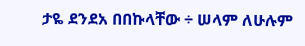ታዬ ደንደአ በበኩላቸው ÷ ሠላም ለሁሉም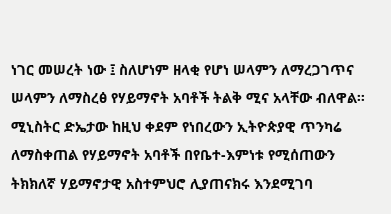ነገር መሠረት ነው ፤ ስለሆነም ዘላቂ የሆነ ሠላምን ለማረጋገጥና ሠላምን ለማስረፅ የሃይማኖት አባቶች ትልቅ ሚና አላቸው ብለዋል፡፡
ሚኒስትር ድኤታው ከዚህ ቀደም የነበረውን ኢትዮጵያዊ ጥንካሬ ለማስቀጠል የሃይማኖት አባቶች በየቤተ-እምነቱ የሚሰጠውን ትክክለኛ ሃይማኖታዊ አስተምህሮ ሊያጠናክሩ እንደሚገባ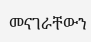መናገራቸውን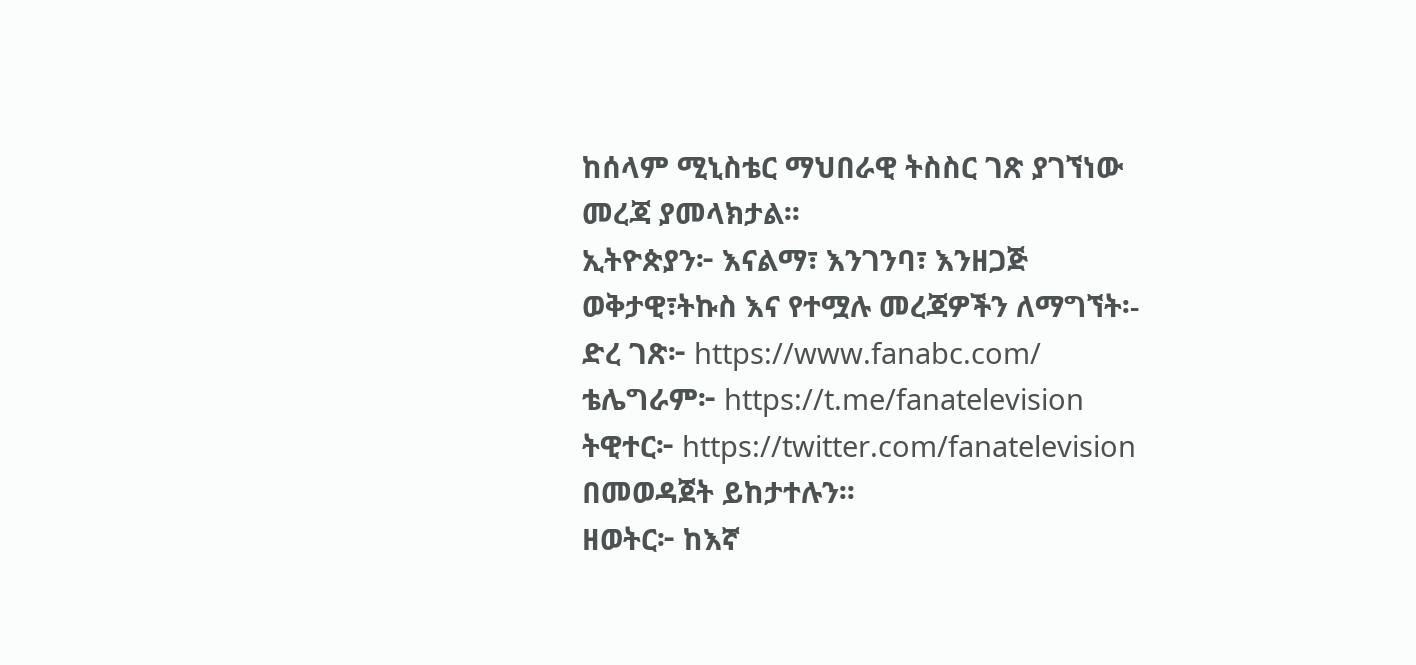ከሰላም ሚኒስቴር ማህበራዊ ትስስር ገጽ ያገኘነው መረጃ ያመላክታል፡፡
ኢትዮጵያን፦ እናልማ፣ እንገንባ፣ እንዘጋጅ
ወቅታዊ፣ትኩስ እና የተሟሉ መረጃዎችን ለማግኘት፡-
ድረ ገጽ፦ https://www.fanabc.com/
ቴሌግራም፦ https://t.me/fanatelevision
ትዊተር፦ https://twitter.com/fanatelevision በመወዳጀት ይከታተሉን፡፡
ዘወትር፦ ከእኛ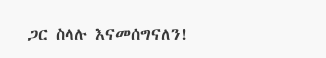ጋር ስላሉ እናመሰግናለን!